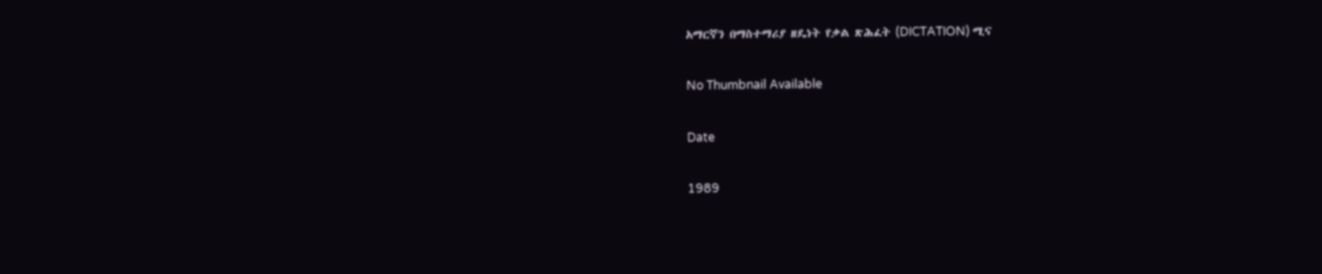አማርኛን በማስተማሪያ ዘዴነት የቃል ጽሕፈት (DICTATION) ሚና

No Thumbnail Available

Date

1989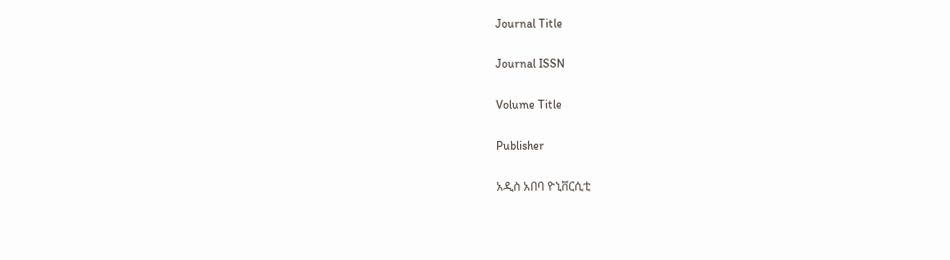Journal Title

Journal ISSN

Volume Title

Publisher

አዲስ አበባ ዮኒቨርሲቲ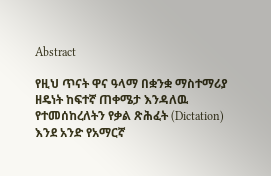Abstract

የዚህ ጥናት ዋና ዓላማ በቋንቋ ማስተማሪያ ዘዴነት ከፍተኛ ጠቀሜታ እንዳለዉ የተመሰከረለትን የቃል ጽሕፈት (Dictation) እንደ አንድ የአማርኛ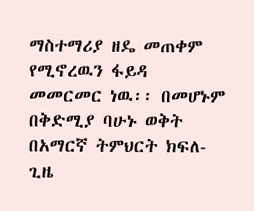ማስተማሪያ ዘዴ መጠቀም የሚኖረዉን ፋይዳ መመርመር ነዉ፡፡ በመሆኑም በቅድሚያ ባሁኑ ወቅት በአማርኛ ትምህርት ክፍለ-ጊዜ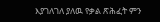እያገለገለ ያለዉ የቃል ጽሕፈት ምን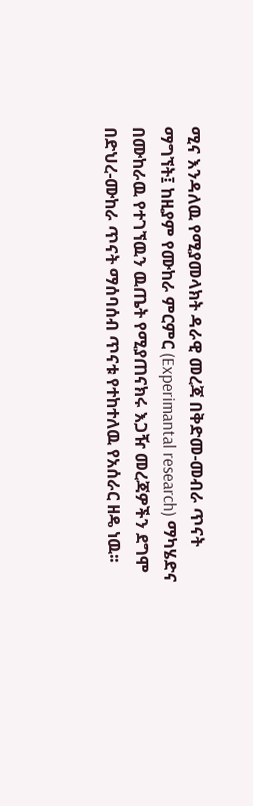ሚና እንዳለዉ የሚያመላክት ዳራዊ መረጃ በቅድመ-መብራ ጥናት ማግኘት፤ ከዚያም የሙከራ ምርምር (Experimantal research) ማካሄድና በሙከራዉ የተገኘዉን ዉጤት የሚያጠናክሩ እጋዥ መረጃዎችን ደግሞ በድህረ-ሙከራ ጥናት ማሰባሰብ ጥናቱ የተከተለዉ የአሰራር ዘዴ ነዉ፡፡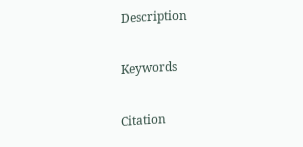Description

Keywords

Citation